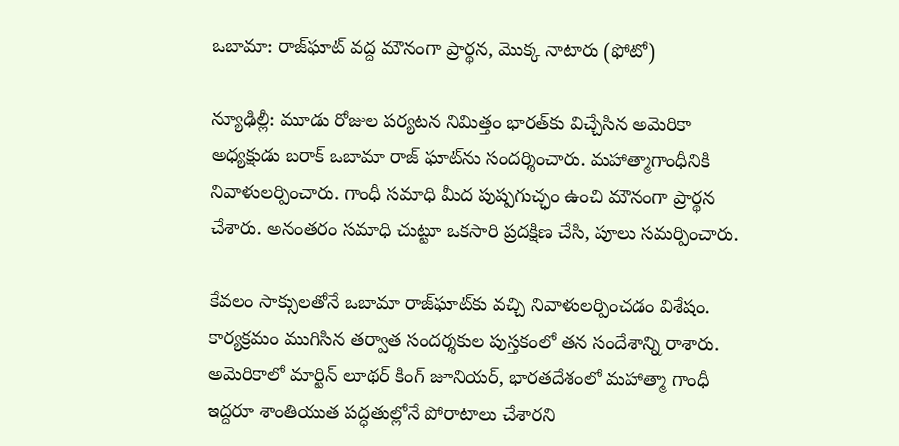ఒబామా: రాజ్‌ఘాట్ వద్ద మౌనంగా ప్రార్థన, మొక్క నాటారు (ఫోటో)

న్యూఢిల్లీ: మూడు రోజుల పర్యటన నిమిత్తం భారత్‌కు విచ్చేసిన అమెరికా అధ్యక్షుడు బరాక్ ఒబామా రాజ్ ఘాట్‌ను సందర్శించారు. మహాత్మాగాంధీనికి నివాళులర్పించారు. గాంధీ సమాధి మీద పుష్పగుచ్ఛం ఉంచి మౌనంగా ప్రార్థన చేశారు. అనంతరం సమాధి చుట్టూ ఒకసారి ప్రదక్షిణ చేసి, పూలు సమర్పించారు.

కేవలం సాక్సులతోనే ఒబామా రాజ్‌ఘాట్‌కు వచ్చి నివాళులర్పించడం విశేషం. కార్యక్రమం ముగిసిన తర్వాత సందర్శకుల పుస్తకంలో తన సందేశాన్ని రాశారు. అమెరికాలో మార్టిన్ లూథర్ కింగ్ జూనియర్, భారతదేశంలో మహాత్మా గాంధీ ఇద్దరూ శాంతియుత పద్ధతుల్లోనే పోరాటాలు చేశారని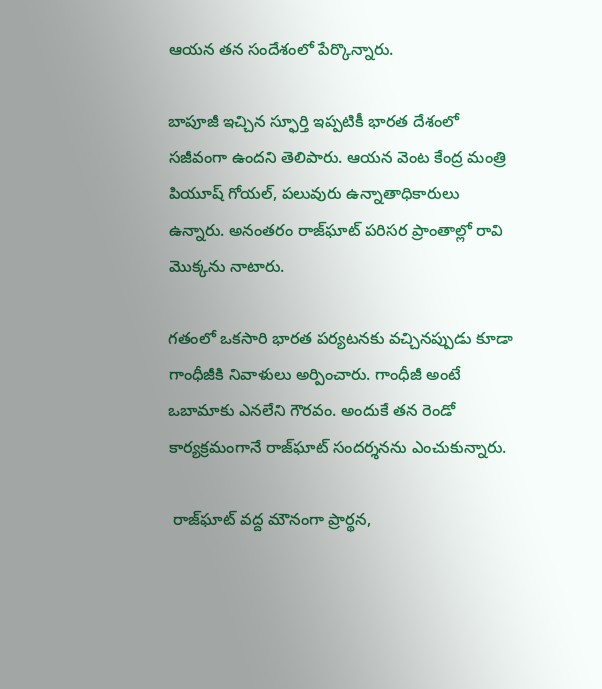ఆయన తన సందేశంలో పేర్కొన్నారు.

బాపూజీ ఇచ్చిన స్ఫూర్తి ఇప్పటికీ భారత దేశంలో సజీవంగా ఉందని తెలిపారు. ఆయన వెంట కేంద్ర మంత్రి పియూష్ గోయల్, పలువురు ఉన్నాతాధికారులు ఉన్నారు. అనంతరం రాజ్‌ఘాట్ పరిసర ప్రాంతాల్లో రావి మొక్కను నాటారు.

గతంలో ఒకసారి భారత పర్యటనకు వచ్చినప్పుడు కూడా గాంధీజీకి నివాళులు అర్పించారు. గాంధీజీ అంటే ఒబామాకు ఎనలేని గౌరవం. అందుకే తన రెండో కార్యక్రమంగానే రాజ్‌ఘాట్ సందర్శనను ఎంచుకున్నారు.

 రాజ్‌ఘాట్ వద్ద మౌనంగా ప్రార్థన,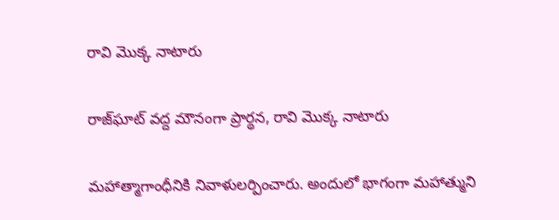రావి మొక్క నాటారు

రాజ్‌ఘాట్ వద్ద మౌనంగా ప్రార్థన, రావి మొక్క నాటారు

మహాత్మాగాంధీనికి నివాళులర్పించారు. అందులో భాగంగా మహాత్ముని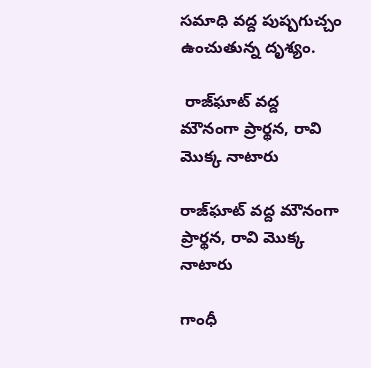సమాధి వద్ద పుష్పగుచ్చం ఉంచుతున్న దృశ్యం.

 రాజ్‌ఘాట్ వద్ద మౌనంగా ప్రార్థన, రావి మొక్క నాటారు

రాజ్‌ఘాట్ వద్ద మౌనంగా ప్రార్థన, రావి మొక్క నాటారు

గాంధీ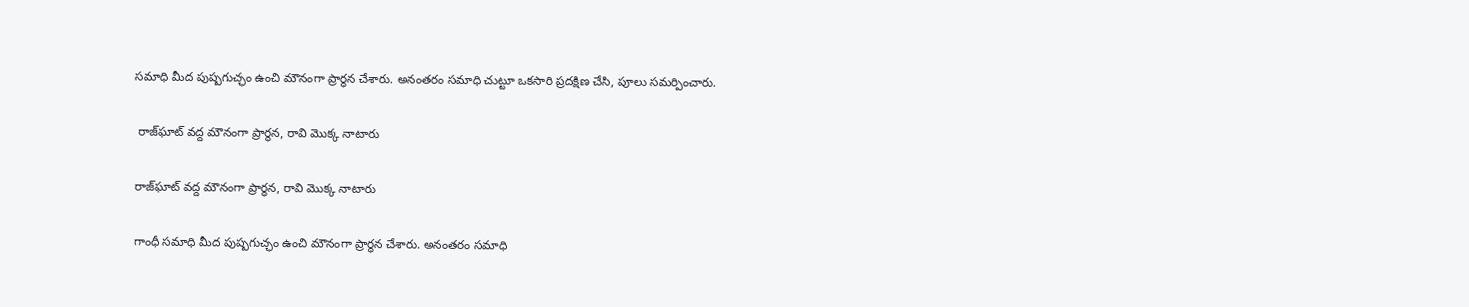సమాధి మీద పుష్పగుచ్ఛం ఉంచి మౌనంగా ప్రార్థన చేశారు. అనంతరం సమాధి చుట్టూ ఒకసారి ప్రదక్షిణ చేసి, పూలు సమర్పించారు.

 రాజ్‌ఘాట్ వద్ద మౌనంగా ప్రార్థన, రావి మొక్క నాటారు

రాజ్‌ఘాట్ వద్ద మౌనంగా ప్రార్థన, రావి మొక్క నాటారు

గాంధీ సమాధి మీద పుష్పగుచ్ఛం ఉంచి మౌనంగా ప్రార్థన చేశారు. అనంతరం సమాధి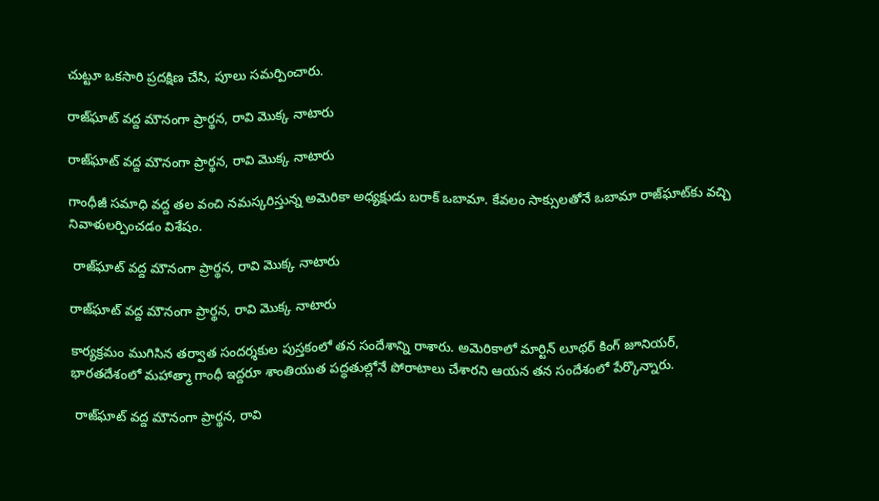చుట్టూ ఒకసారి ప్రదక్షిణ చేసి, పూలు సమర్పించారు.

రాజ్‌ఘాట్ వద్ద మౌనంగా ప్రార్థన, రావి మొక్క నాటారు

రాజ్‌ఘాట్ వద్ద మౌనంగా ప్రార్థన, రావి మొక్క నాటారు

గాంధీజీ సమాధి వద్ద తల వంచి నమస్కరిస్తున్న అమెరికా అధ్యక్షుడు బరాక్ ఒబామా. కేవలం సాక్సులతోనే ఒబామా రాజ్‌ఘాట్‌కు వచ్చి నివాళులర్పించడం విశేషం.

 రాజ్‌ఘాట్ వద్ద మౌనంగా ప్రార్థన, రావి మొక్క నాటారు

రాజ్‌ఘాట్ వద్ద మౌనంగా ప్రార్థన, రావి మొక్క నాటారు

కార్యక్రమం ముగిసిన తర్వాత సందర్శకుల పుస్తకంలో తన సందేశాన్ని రాశారు. అమెరికాలో మార్టిన్ లూథర్ కింగ్ జూనియర్, భారతదేశంలో మహాత్మా గాంధీ ఇద్దరూ శాంతియుత పద్ధతుల్లోనే పోరాటాలు చేశారని ఆయన తన సందేశంలో పేర్కొన్నారు.

 రాజ్‌ఘాట్ వద్ద మౌనంగా ప్రార్థన, రావి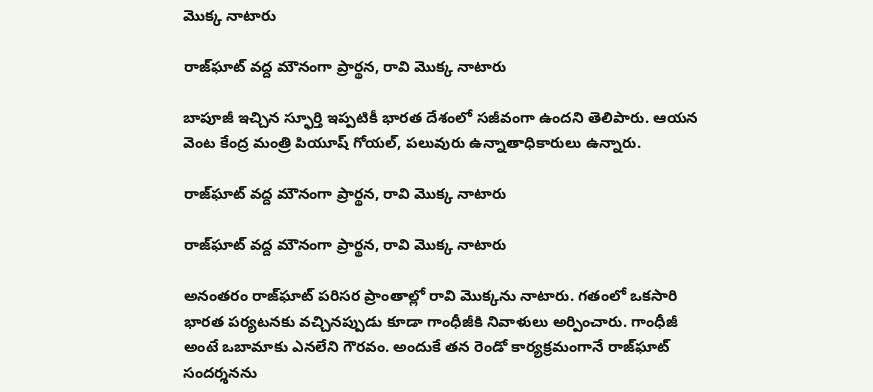మొక్క నాటారు

రాజ్‌ఘాట్ వద్ద మౌనంగా ప్రార్థన, రావి మొక్క నాటారు

బాపూజీ ఇచ్చిన స్ఫూర్తి ఇప్పటికీ భారత దేశంలో సజీవంగా ఉందని తెలిపారు. ఆయన వెంట కేంద్ర మంత్రి పియూష్ గోయల్, పలువురు ఉన్నాతాధికారులు ఉన్నారు.

రాజ్‌ఘాట్ వద్ద మౌనంగా ప్రార్థన, రావి మొక్క నాటారు

రాజ్‌ఘాట్ వద్ద మౌనంగా ప్రార్థన, రావి మొక్క నాటారు

అనంతరం రాజ్‌ఘాట్ పరిసర ప్రాంతాల్లో రావి మొక్కను నాటారు. గతంలో ఒకసారి భారత పర్యటనకు వచ్చినప్పుడు కూడా గాంధీజీకి నివాళులు అర్పించారు. గాంధీజీ అంటే ఒబామాకు ఎనలేని గౌరవం. అందుకే తన రెండో కార్యక్రమంగానే రాజ్‌ఘాట్ సందర్శనను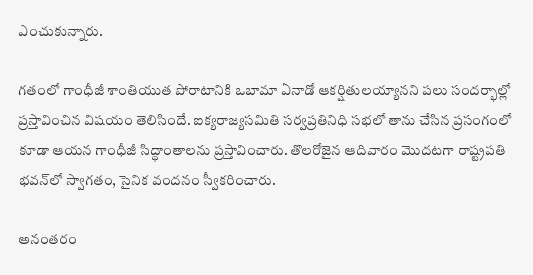ఎంచుకున్నారు.

గతంలో గాంధీజీ శాంతియుత పోరాటానికి ఒబామా ఏనాడో ఆకర్షితులయ్యానని పలు సందర్భాల్లో ప్రస్తావించిన విషయం తెలిసిందే. ఐక్యరాజ్యసమితి సర్వప్రతినిధి సభలో తాను చేసిన ప్రసంగంలో కూడా ఆయన గాంధీజీ సిద్ధాంతాలను ప్రస్తావించారు. తొలరోజైన ఆదివారం మొదటగా రాష్ట్రపతి భవన్‌లో స్వాగతం, సైనిక వందనం స్వీకరించారు.

అనంతరం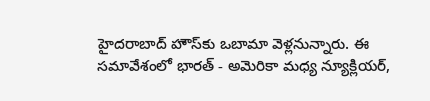హైదరాబాద్ హౌస్‌కు ఒబామా వెళ్లనున్నారు. ఈ సమావేశంలో భారత్ - అమెరికా మధ్య న్యూక్లియర్,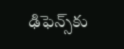ఢిఫెన్స్‌కు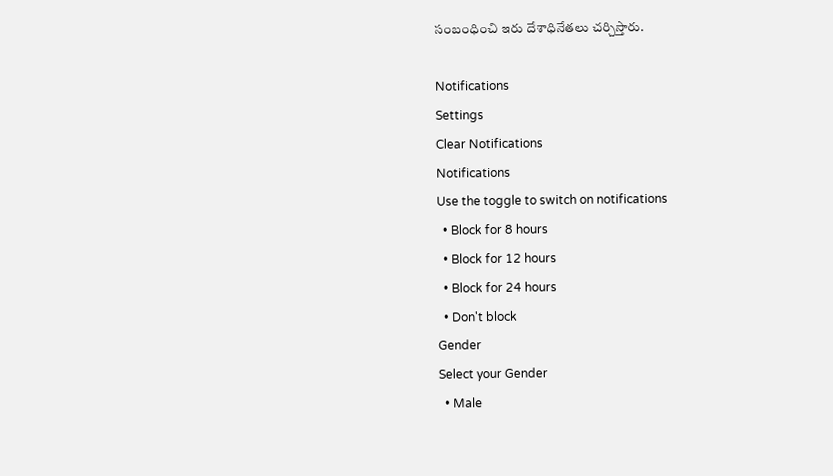సంబంధించి ఇరు దేశాధినేతలు చర్చిస్తారు.

Notifications
Settings
Clear Notifications
Notifications
Use the toggle to switch on notifications
  • Block for 8 hours
  • Block for 12 hours
  • Block for 24 hours
  • Don't block
Gender
Select your Gender
  • Male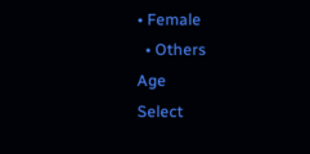• Female
  • Others
Age
Select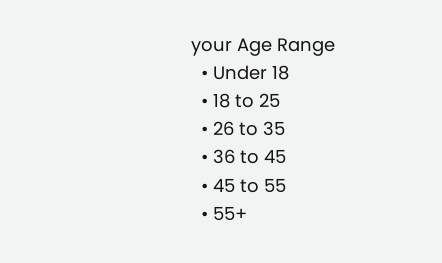your Age Range
  • Under 18
  • 18 to 25
  • 26 to 35
  • 36 to 45
  • 45 to 55
  • 55+